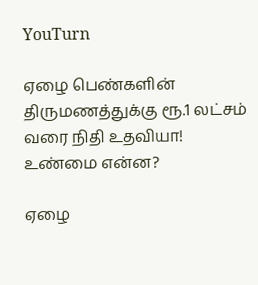YouTurn

ஏழை பெண்களின் திருமணத்துக்கு ரூ.1 லட்சம் வரை நிதி உதவியா! உண்மை என்ன?

ஏழை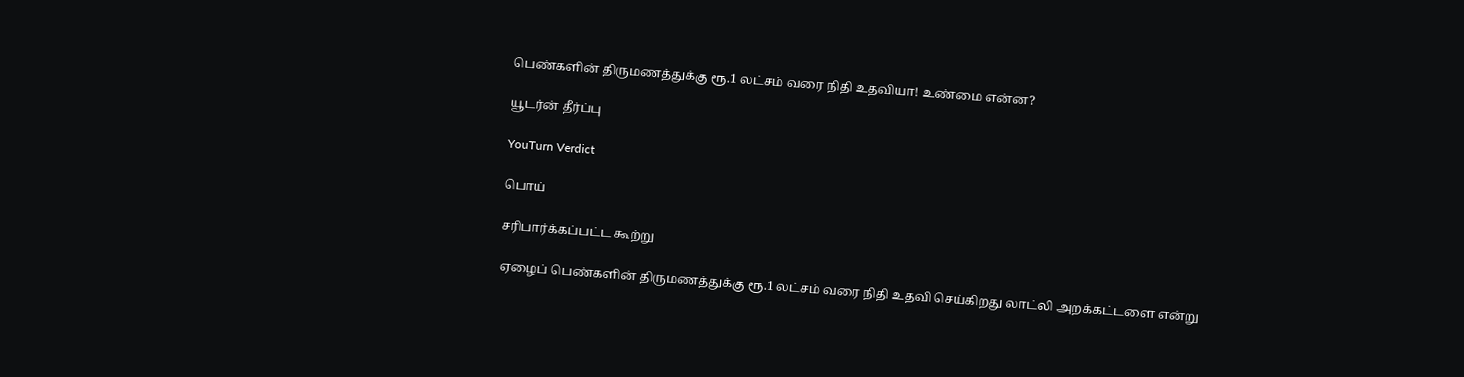பெண்களின் திருமணத்துக்கு ரூ.1 லட்சம் வரை நிதி உதவியா! உண்மை என்ன?

யூடர்ன் தீர்ப்பு

YouTurn Verdict

பொய்

சரிபார்க்கப்பட்ட கூற்று

ஏழைப் பெண்களின் திருமணத்துக்கு ரூ.1 லட்சம் வரை நிதி உதவி செய்கிறது லாட்லி அறக்கட்டளை என்று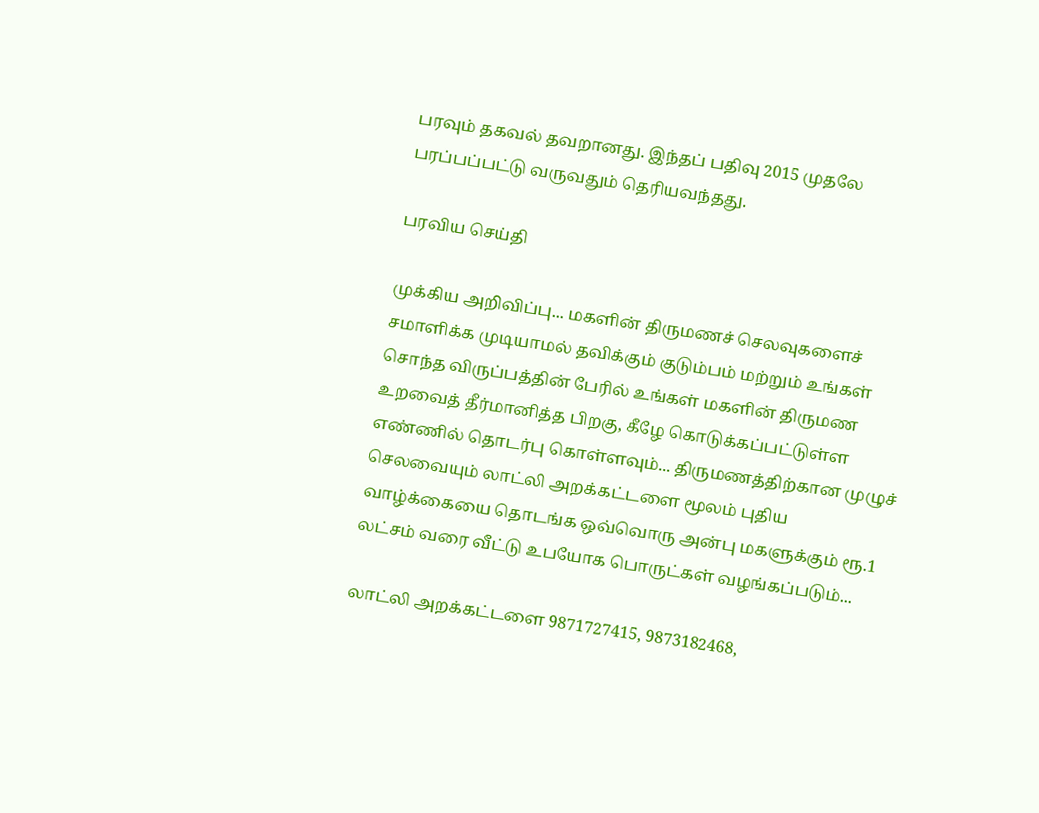பரவும் தகவல் தவறானது. இந்தப் பதிவு 2015 முதலே பரப்பப்பட்டு வருவதும் தெரியவந்தது.

பரவிய செய்தி

முக்கிய அறிவிப்பு... மகளின் திருமணச் செலவுகளைச் சமாளிக்க முடியாமல் தவிக்கும் குடும்பம் மற்றும் உங்கள் சொந்த விருப்பத்தின் பேரில் உங்கள் மகளின் திருமண உறவைத் தீர்மானித்த பிறகு, கீழே கொடுக்கப்பட்டுள்ள எண்ணில் தொடர்பு கொள்ளவும்... திருமணத்திற்கான முழுச் செலவையும் லாட்லி அறக்கட்டளை மூலம் புதிய வாழ்க்கையை தொடங்க ஒவ்வொரு அன்பு மகளுக்கும் ரூ.1 லட்சம் வரை வீட்டு உபயோக பொருட்கள் வழங்கப்படும்...

லாட்லி அறக்கட்டளை 9871727415, 9873182468,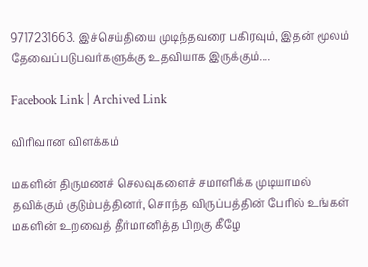9717231663. இச்செய்தியை முடிந்தவரை பகிரவும், இதன் மூலம் தேவைப்படுபவர்களுக்கு உதவியாக இருக்கும்....

Facebook Link | Archived Link

விரிவான விளக்கம்

மகளின் திருமணச் செலவுகளைச் சமாளிக்க முடியாமல் தவிக்கும் குடும்பத்தினர், சொந்த விருப்பத்தின் பேரில் உங்கள் மகளின் உறவைத் தீர்மானித்த பிறகு கீழே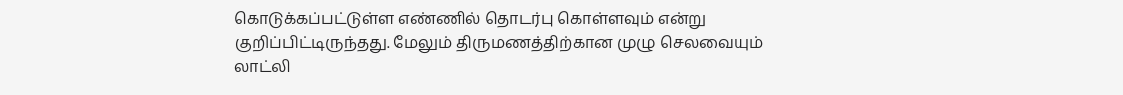கொடுக்கப்பட்டுள்ள எண்ணில் தொடர்பு கொள்ளவும் என்று குறிப்பிட்டிருந்தது. மேலும் திருமணத்திற்கான முழு செலவையும் லாட்லி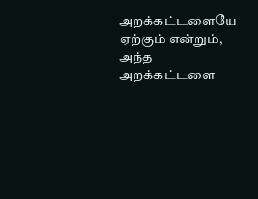அறக்கட்டளையே ஏற்கும் என்றும், அந்த அறக்கட்டளை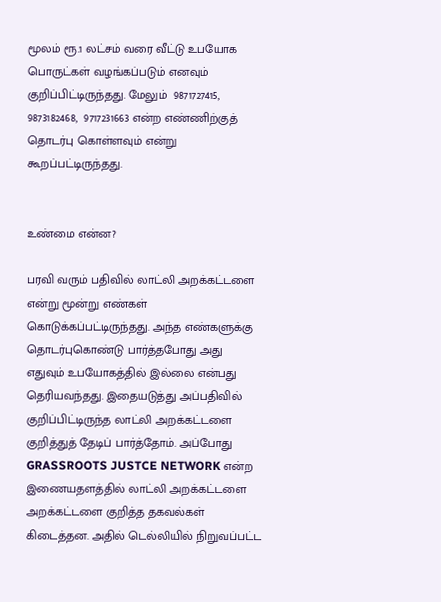மூலம் ரூ.1 லட்சம் வரை வீட்டு உபயோக பொருட்கள் வழங்கப்படும் எனவும் குறிப்பிட்டிருந்தது. மேலும்  9871727415, 9873182468,  9717231663 என்ற எண்ணிற்குத் தொடர்பு கொள்ளவும் என்று கூறப்பட்டிருந்தது.


உண்மை என்ன?

பரவி வரும் பதிவில் லாட்லி அறக்கட்டளை என்று மூன்று எண்கள் கொடுக்கப்பட்டிருந்தது. அந்த எண்களுக்கு தொடர்புகொண்டு பார்த்தபோது அது எதுவும் உபயோகத்தில் இல்லை என்பது தெரியவந்தது. இதையடுத்து அப்பதிவில் குறிப்பிட்டிருந்த லாட்லி அறக்கட்டளை குறித்துத் தேடிப் பார்த்தோம். அப்போது GRASSROOTS JUSTCE NETWORK என்ற இணையதளத்தில் லாட்லி அறக்கட்டளை அறக்கட்டளை குறித்த தகவல்கள் கிடைத்தன. அதில் டெல்லியில் நிறுவப்பட்ட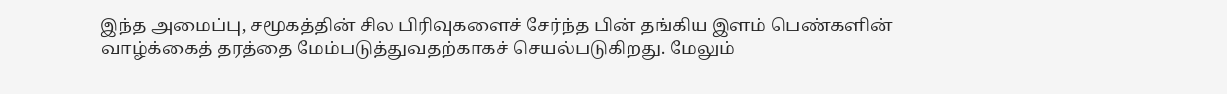இந்த அமைப்பு, சமூகத்தின் சில பிரிவுகளைச் சேர்ந்த பின் தங்கிய இளம் பெண்களின் வாழ்க்கைத் தரத்தை மேம்படுத்துவதற்காகச் செயல்படுகிறது. மேலும்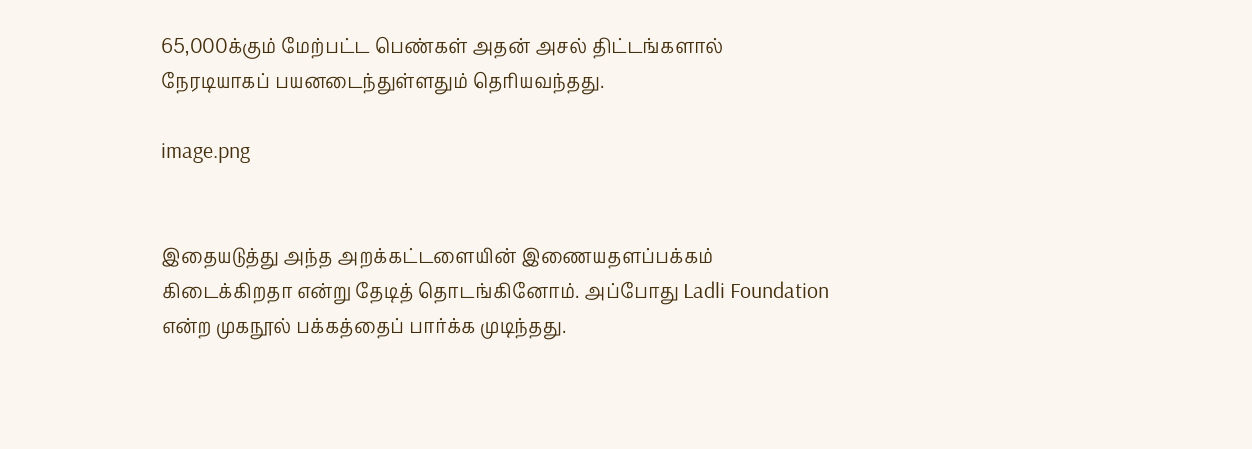65,000க்கும் மேற்பட்ட பெண்கள் அதன் அசல் திட்டங்களால் நேரடியாகப் பயனடைந்துள்ளதும் தெரியவந்தது.

image.png


இதையடுத்து அந்த அறக்கட்டளையின் இணையதளப்பக்கம் கிடைக்கிறதா என்று தேடித் தொடங்கினோம். அப்போது Ladli Foundation என்ற முகநூல் பக்கத்தைப் பார்க்க முடிந்தது.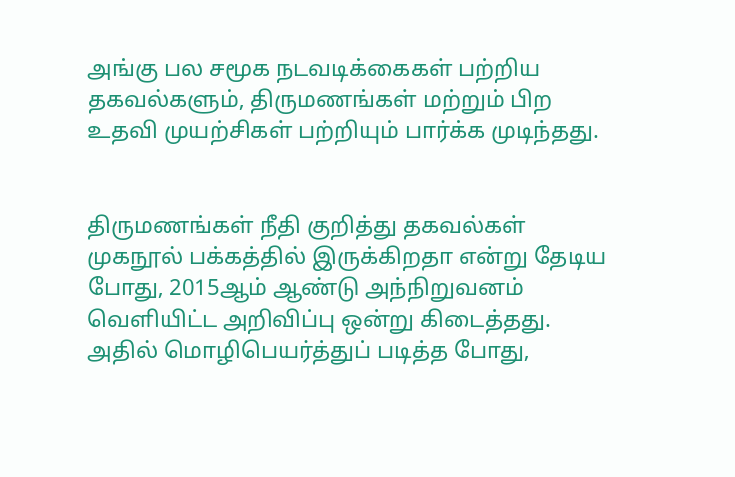அங்கு பல சமூக நடவடிக்கைகள் பற்றிய தகவல்களும், திருமணங்கள் மற்றும் பிற உதவி முயற்சிகள் பற்றியும் பார்க்க முடிந்தது.


திருமணங்கள் நீதி குறித்து தகவல்கள் முகநூல் பக்கத்தில் இருக்கிறதா என்று தேடிய போது, 2015ஆம் ஆண்டு அந்நிறுவனம் வெளியிட்ட அறிவிப்பு ஒன்று கிடைத்தது. அதில் மொழிபெயர்த்துப் படித்த போது,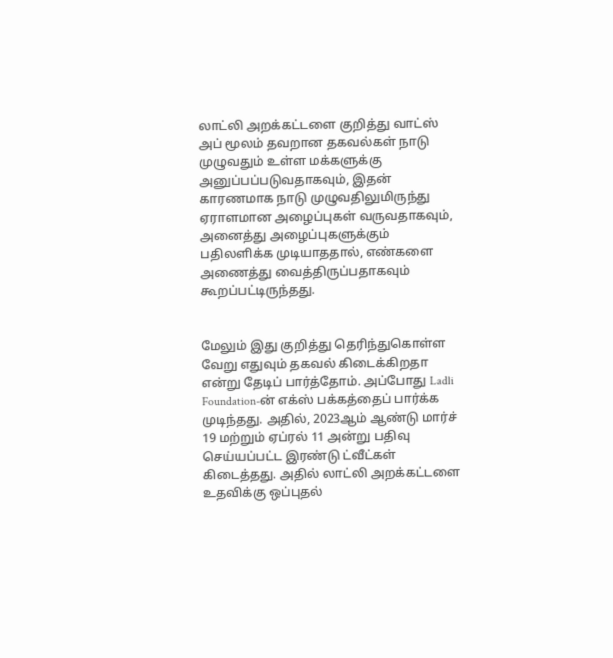லாட்லி அறக்கட்டளை குறித்து வாட்ஸ் அப் மூலம் தவறான தகவல்கள் நாடு முழுவதும் உள்ள மக்களுக்கு அனுப்பப்படுவதாகவும், இதன் காரணமாக நாடு முழுவதிலுமிருந்து ஏராளமான அழைப்புகள் வருவதாகவும், அனைத்து அழைப்புகளுக்கும் பதிலளிக்க முடியாததால், எண்களை அணைத்து வைத்திருப்பதாகவும் கூறப்பட்டிருந்தது.


மேலும் இது குறித்து தெரிந்துகொள்ள வேறு எதுவும் தகவல் கிடைக்கிறதா என்று தேடிப் பார்த்தோம். அப்போது Ladli Foundation-ன் எக்ஸ் பக்கத்தைப் பார்க்க முடிந்தது. அதில், 2023ஆம் ஆண்டு மார்ச் 19 மற்றும் ஏப்ரல் 11 அன்று பதிவு செய்யப்பட்ட இரண்டு ட்வீட்கள் கிடைத்தது. அதில் லாட்லி அறக்கட்டளை உதவிக்கு ஒப்புதல்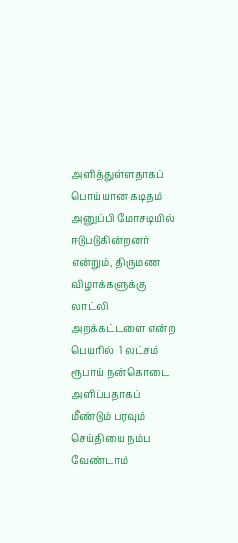அளித்துள்ளதாகப் பொய்யான கடிதம் அனுப்பி மோசடியில் ஈடுபடுகின்றனர் என்றும், திருமண விழாக்களுக்கு லாட்லி அறக்கட்டளை என்ற பெயரில்  1 லட்சம் ரூபாய் நன்கொடை அளிப்பதாகப் மீண்டும் பரவும் செய்தியை நம்ப வேண்டாம்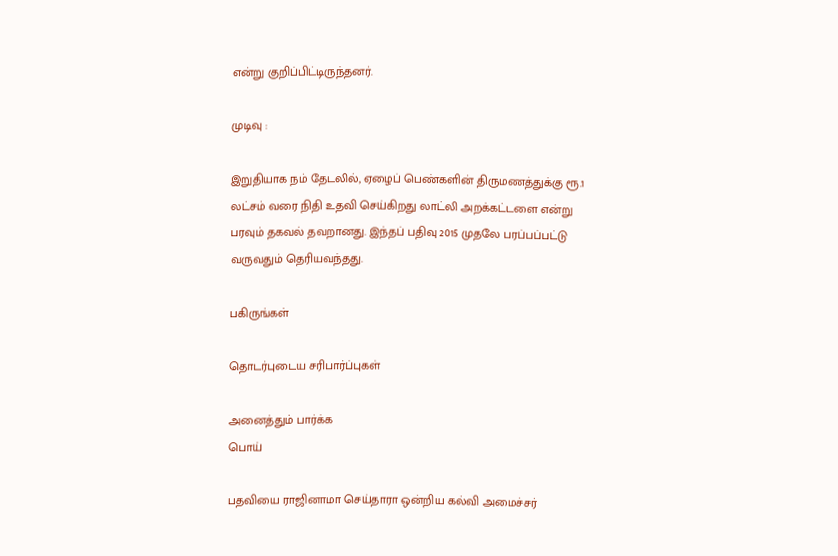என்று குறிப்பிட்டிருந்தனர்.

முடிவு :

இறுதியாக நம் தேடலில், ஏழைப் பெண்களின் திருமணத்துக்கு ரூ.1 லட்சம் வரை நிதி உதவி செய்கிறது லாட்லி அறக்கட்டளை என்று பரவும் தகவல் தவறானது. இந்தப் பதிவு 2015 முதலே பரப்பப்பட்டு வருவதும் தெரியவந்தது.

பகிருங்கள்

தொடர்புடைய சரிபார்ப்புகள்

அனைத்தும் பார்க்க
பொய்

பதவியை ராஜினாமா செய்தாரா ஒன்றிய கல்வி அமைச்சர்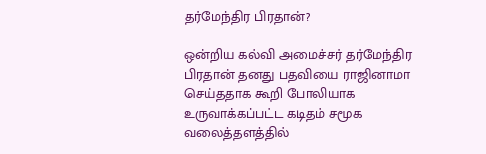தர்மேந்திர பிரதான்?

ஒன்றிய கல்வி அமைச்சர் தர்மேந்திர பிரதான் தனது பதவியை ராஜினாமா செய்ததாக கூறி போலியாக உருவாக்கப்பட்ட கடிதம் சமூக வலைத்தளத்தில்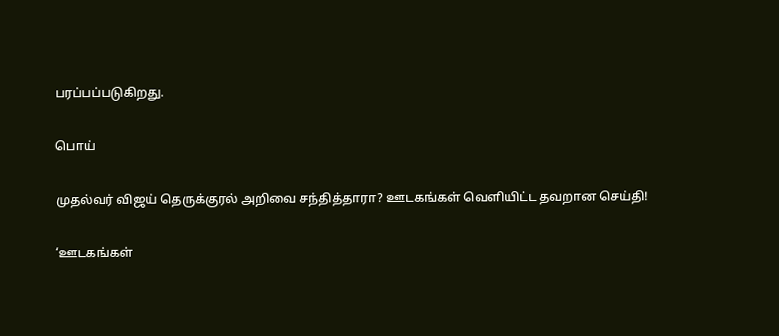பரப்பப்படுகிறது.

பொய்

முதல்வர் விஜய் தெருக்குரல் அறிவை சந்தித்தாரா? ஊடகங்கள் வெளியிட்ட தவறான செய்தி!

‘ஊடகங்கள்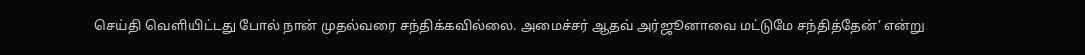செய்தி வெளியிட்டது போல் நான் முதல்வரை சந்திக்கவில்லை. அமைச்சர் ஆதவ் அர்ஜூனாவை மட்டுமே சந்தித்தேன்’ என்று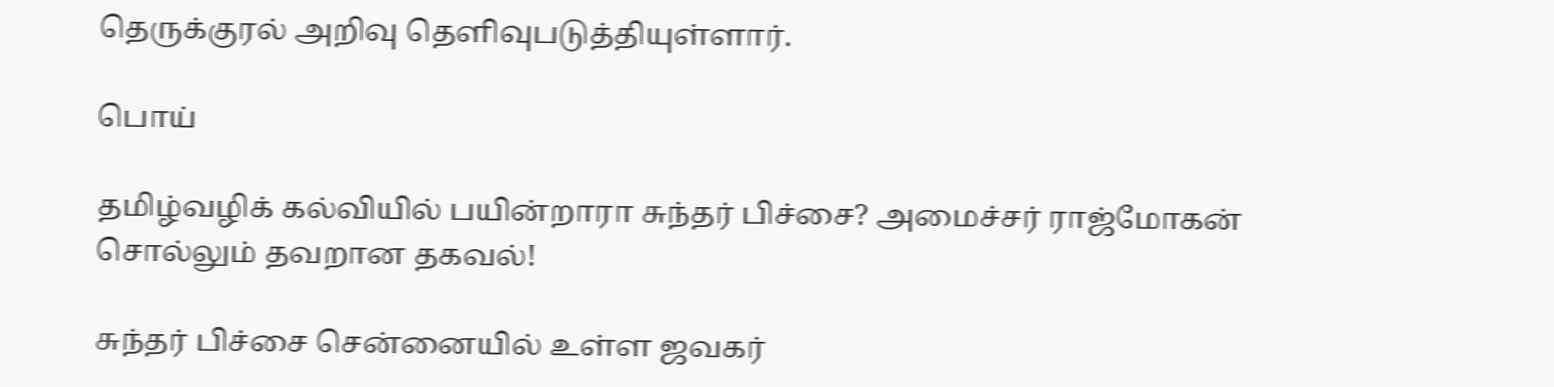தெருக்குரல் அறிவு தெளிவுபடுத்தியுள்ளார்.

பொய்

தமிழ்வழிக் கல்வியில் பயின்றாரா சுந்தர் பிச்சை? அமைச்சர் ராஜ்மோகன் சொல்லும் தவறான தகவல்!

சுந்தர் பிச்சை சென்னையில் உள்ள ஜவகர்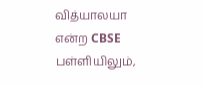வித்யாலயா என்ற CBSE பள்ளியிலும்,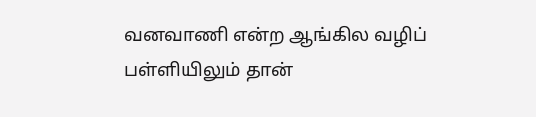வனவாணி என்ற ஆங்கில வழிப் பள்ளியிலும் தான்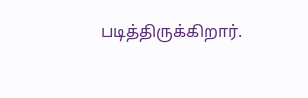படித்திருக்கிறார்.